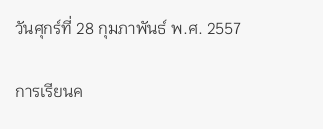วันศุกร์ที่ 28 กุมภาพันธ์ พ.ศ. 2557

การเรียนค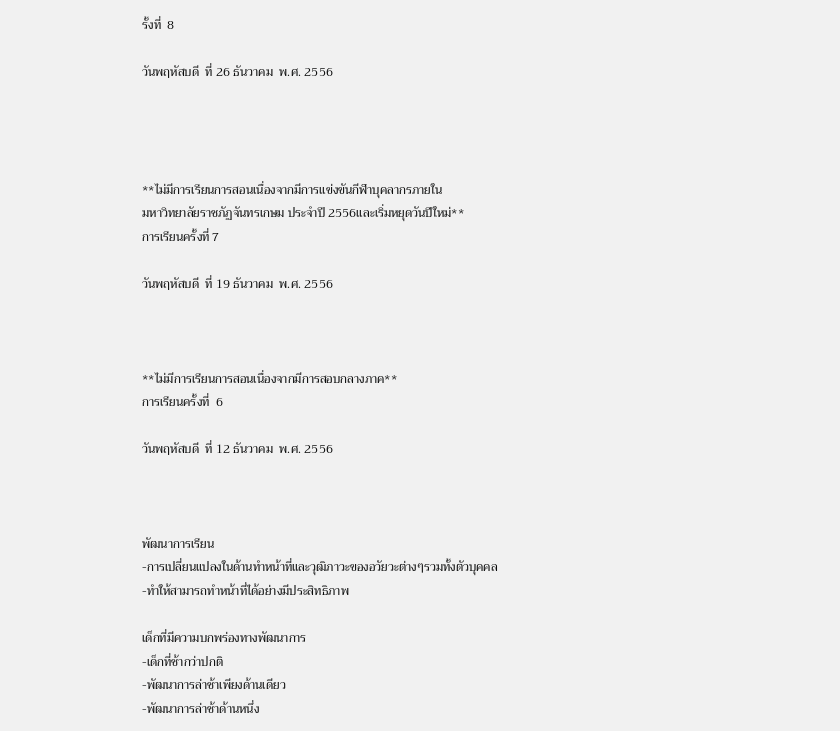รั้งที่  8

วันพฤหัสบดี  ที่ 26 ธันวาคม  พ.ศ. 2556




**ไม่มีการเรียนการสอนเนื่องจากมีการแข่งขันกีฬาบุคลากรภายใน
มหาวิทยาลัยราชภัฏจันทรเกษม ประจำปี 2556และเริ่มหยุดวันปีใหม่**
การเรียนครั้งที่ 7

วันพฤหัสบดี  ที่ 19 ธันวาคม  พ.ศ. 2556



**ไม่มีการเรียนการสอนเนื่องจากมีการสอบกลางภาค**
การเรียนครั้งที่  6

วันพฤหัสบดี  ที่ 12 ธันวาคม  พ.ศ. 2556



พัฒนาการเรียน
-การเปลี่ยนแปลงในด้านทำหน้าที่และวุฒิภาวะของอวัยวะต่างๆรวมทั้งตัวบุคคล
-ทำให้สามารถทำหน้าที่ได้อย่างมีประสิทธิภาพ

เด็กที่มีความบกพร่องทางพัฒนาการ
-เด็กที่ช้ากว่าปกติ
-พัฒนาการล่าช้าเพียงด้านเดียว
-พัฒนาการล่าช้าด้านหนึ่ง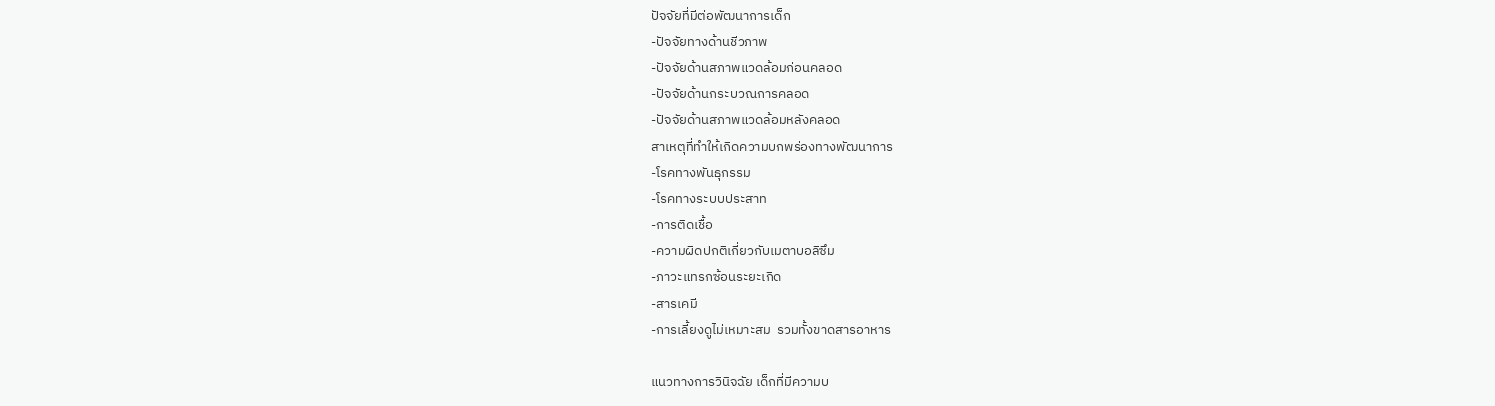ปัจจัยที่มีต่อพัฒนาการเด็ก
-ปัจจัยทางด้านชีวภาพ
-ปัจจัยด้านสภาพแวดล้อมก่อนคลอด
-ปัจจัยด้านกระบวณการคลอด
-ปัจจัยด้านสภาพแวดล้อมหลังคลอด
สาเหตุที่ทำให้เกิดความบกพร่องทางพัฒนาการ
-โรคทางพันธุกรรม
-โรคทางระบบประสาท
-การติดเชื้อ
-ความผิดปกติเกี่ยวกับเมตาบอลิซึม
-ภาวะแทรกซ้อนระยะเกิด
-สารเคมี
-การเลี้ยงดูไม่เหมาะสม  รวมทั้งขาดสารอาหาร

แนวทางการวินิจฉัย เด็กที่มีความบ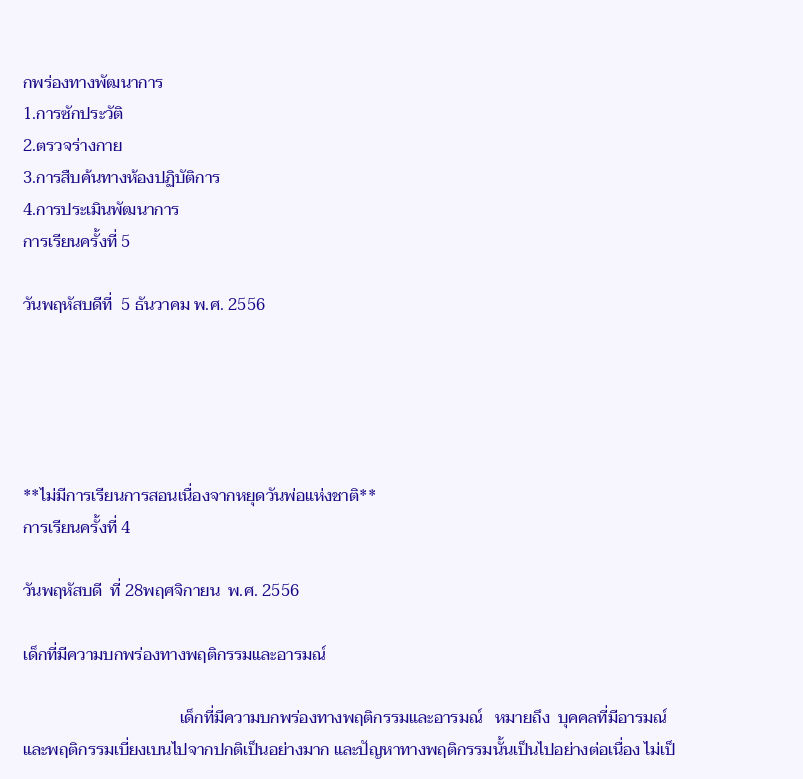กพร่องทางพัฒนาการ
1.การซักประวัติ
2.ตรวจร่างกาย
3.การสืบค้นทางห้องปฏิบัติการ
4.การประเมินพัฒนาการ
การเรียนครั้งที่ 5

วันพฤหัสบดีที่  5 ธันวาคม พ.ศ. 2556





**ไม่มีการเรียนการสอนเนื่องจากหยุดวันพ่อแห่งชาติ**
การเรียนครั้งที่ 4

วันพฤหัสบดี  ที่ 28พฤศจิกายน  พ.ศ. 2556

เด็กที่มีความบกพร่องทางพฤติกรรมและอารมณ์

                                      เด็กที่มีความบกพร่องทางพฤติกรรมและอารมณ์   หมายถึง  บุคคลที่มีอารมณ์และพฤติกรรมเบี่ยงเบนไปจากปกติเป็นอย่างมาก และปัญหาทางพฤติกรรมนั้นเป็นไปอย่างต่อเนื่อง ไม่เป็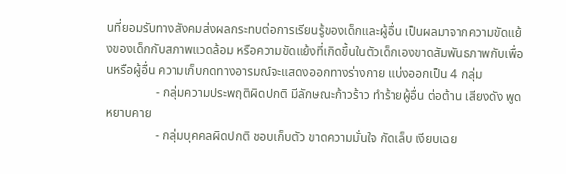นที่ยอมรับทางสังคมส่งผลกระทบต่อการเรียนรู้ของเด็กและผู้อื่น เป็นผลมาจากความขัดแย้งของเด็กกับสภาพแวดล้อม หรือความขัดแย้งที่เกิดขึ้นในตัวเด็กเองขาดสัมพันธภาพกับเพื่อนหรือผู้อื่น ความเก็บกดทางอารมณ์จะแสดงออกทางร่างกาย แบ่งออกเป็น 4 กลุ่ม
                - กลุ่มความประพฤติผิดปกติ มีลักษณะก้าวร้าว ทำร้ายผู้อื่น ต่อต้าน เสียงดัง พูดหยาบคาย
                - กลุ่มบุคคลผิดปกติ ชอบเก็บตัว ขาดความมั่นใจ กัดเล็บ เงียบเฉย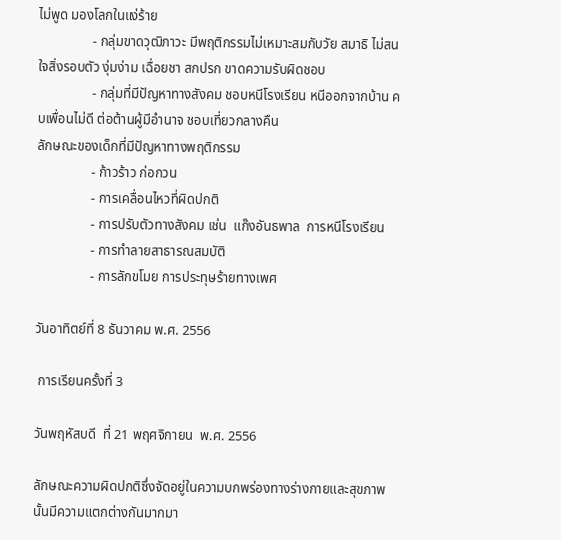ไม่พูด มองโลกในแง่ร้าย
                - กลุ่มขาดวุฒิภาวะ มีพฤติกรรมไม่เหมาะสมกับวัย สมาธิ ไม่สนใจสิ่งรอบตัว งุ่มง่าม เฉื่อยชา สกปรก ขาดความรับผิดชอบ
                - กลุ่มที่มีปัญหาทางสังคม ชอบหนีโรงเรียน หนีออกจากบ้าน คบเพื่อนไม่ดี ต่อต้านผู้มีอำนาจ ชอบเที่ยวกลางคืน
ลักษณะของเด็กที่มีปัญหาทางพฤติกรรม
                - ก้าวร้าว ก่อกวน
                - การเคลื่อนไหวที่ผิดปกติ
                - การปรับตัวทางสังคม เช่น  แก๊งอันธพาล  การหนีโรงเรียน
                - การทำลายสาธารณสมบัติ
                - การลักขโมย การประทุษร้ายทางเพศ

วันอาทิตย์ที่ 8 ธันวาคม พ.ศ. 2556

 การเรียนครั้งที่ 3

วันพฤหัสบดี  ที่ 21 พฤศจิกายน  พ.ศ. 2556

ลักษณะความผิดปกติซึ่งจัดอยู่ในความบกพร่องทางร่างกายและสุขภาพนั้นมีความแตกต่างกันมากมา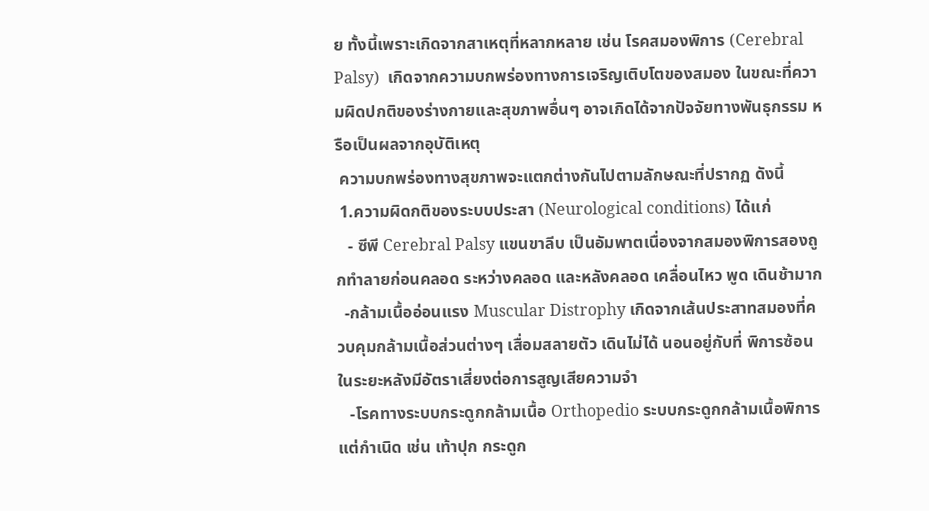ย ทั้งนี้เพราะเกิดจากสาเหตุที่หลากหลาย เช่น โรคสมองพิการ (Cerebral Palsy)  เกิดจากความบกพร่องทางการเจริญเติบโตของสมอง ในขณะที่ความผิดปกติของร่างกายและสุขภาพอื่นๆ อาจเกิดได้จากปัจจัยทางพันธุกรรม หรือเป็นผลจากอุบัติเหตุ
 ความบกพร่องทางสุขภาพจะแตกต่างกันไปตามลักษณะที่ปรากฏ ดังนี้
 1.ความผิดกติของระบบประสา (Neurological conditions) ได้แก่
   - ซีพี Cerebral Palsy แขนขาลีบ เป็นอัมพาตเนื่องจากสมองพิการสองถูกทำลายก่อนคลอด ระหว่างคลอด และหลังคลอด เคลื่อนไหว พูด เดินช้ามาก
  -กล้ามเนื้ออ่อนแรง Muscular Distrophy เกิดจากเส้นประสาทสมองที่ควบคุมกล้ามเนื้อส่วนต่างๆ เสื่อมสลายตัว เดินไม่ได้ นอนอยู่กับที่ พิการซ้อนในระยะหลังมีอัตราเสี่ยงต่อการสูญเสียความจำ
   -โรคทางระบบกระดูกกล้ามเนื้อ Orthopedio ระบบกระดูกกล้ามเนื้อพิการแต่กำเนิด เช่น เท้าปุก กระดูก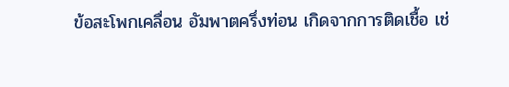ข้อสะโพกเคลื่อน อัมพาตครึ่งท่อน เกิดจากการติดเชื้อ เช่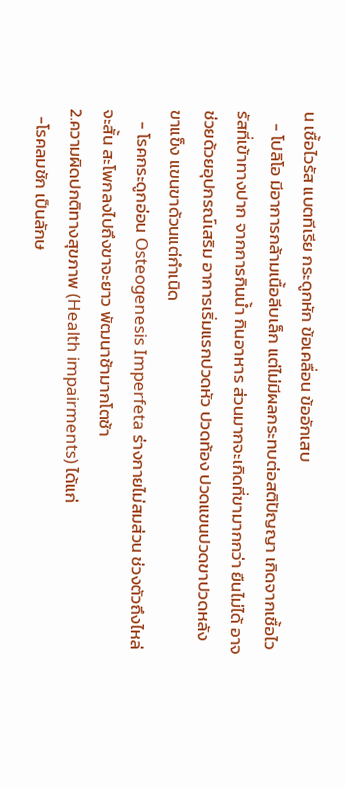น เชื้อไวรัส แบตทีเรีย กระดูกหัก ข้อเคลื่อน ข้ออักเสบ
   - โปลิโอ มีอาการกล้ามเนื้อลีบเล็ก แต่ไม่มีผลกระทบต่อสติปัญญา เกิดจากเชื้อไวรัสที่เข้าทางปาก จากการกินน้ำ กินอาหาร ส่วนมากจะเกิดที่ขามากกว่า ยืนไม่ได้ อาจช่วยด้วยอุปกรณ์เสริม อาการเริ่มแรกปวดหัว ปวดท้อง ปวดแขนปวดขาปวดหลัง ขาแข็ง แขนขาด้วนแต่กำเนิด
   - โรคกระดูกอ่อน Osteogenesis Imperfeta ร่างกายไม่สมส่วน ช่วงตัวถึงไหล่จะสั้น สะโพกลงไปถึงขาจะยาว พัฒนาช้ามากโตช้า
2.ความผิดปกติทางสุขภาพ (Health impairments) ได้แก่
  -โรคลมชัก เป็นลักษ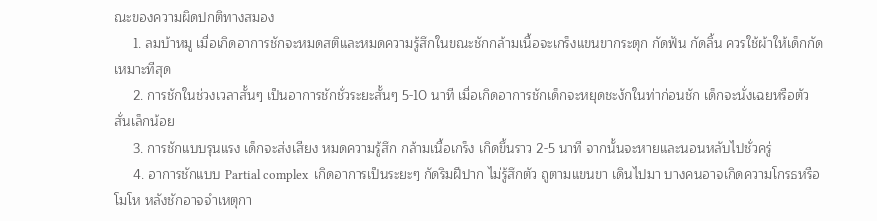ณะของความผิดปกติทางสมอง
     1. ลมบ้าหมู เมื่อเกิดอาการชักจะหมดสติและหมดความรู้สึกในขณะชักกล้ามเนื้อจะเกร็งแขนขากระตุก กัดฟัน กัดลิ้น ควรใช้ผ้าให้เด็กกัดเหมาะทีสุด
     2. การชักในช่วงเวลาสั้นๆ เป็นอาการชักชั่วระยะสั้นๆ 5-10 นาที เมื่อเกิดอาการชักเด็กจะหยุดชะงักในท่าก่อนชัก เด็กจะนั่งเฉยหรือตัวสั่นเล็กน้อย
     3. การชักแบบรุนแรง เด็กจะส่งเสียง หมดความรู้สึก กล้ามเนื้อเกร็ง เกิดขึ้นราว 2-5 นาที จากนั้นจะหายและนอนหลับไปชั่วครู่
     4. อาการชักแบบ Partial complex  เกิดอาการเป็นระยะๆ กัดริมฝีปาก ไม่รู้สึกตัว ถูตามแขนขา เดินไปมา บางคนอาจเกิดความโกรธหรือโมโห หลังชักอาจจำเหตุกา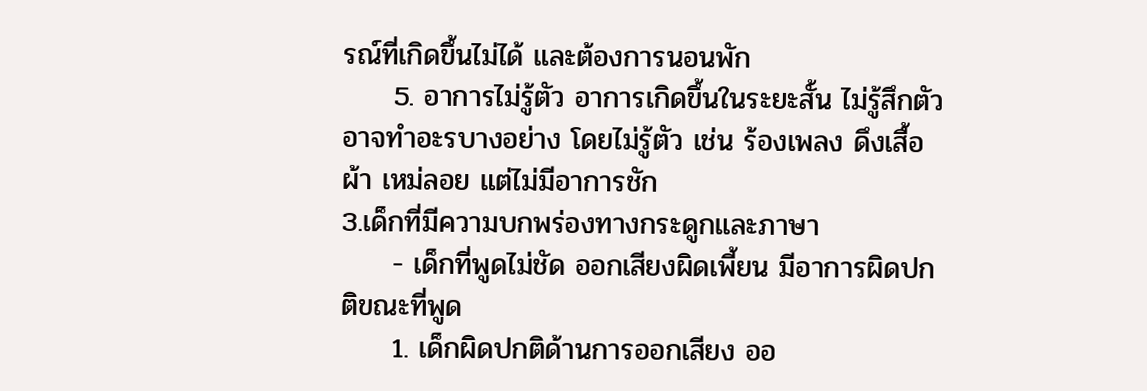รณ์ที่เกิดขึ้นไม่ได้ และต้องการนอนพัก
     5. อาการไม่รู้ตัว อาการเกิดขึ้นในระยะสั้น ไม่รู้สึกตัว อาจทำอะรบางอย่าง โดยไม่รู้ตัว เช่น ร้องเพลง ดึงเสื้อผ้า เหม่ลอย แต่ไม่มีอาการชัก
3.เด็กที่มีความบกพร่องทางกระดูกและภาษา
     - เด็กที่พูดไม่ชัด ออกเสียงผิดเพี้ยน มีอาการผิดปกติขณะที่พูด
     1. เด็กผิดปกติด้านการออกเสียง ออ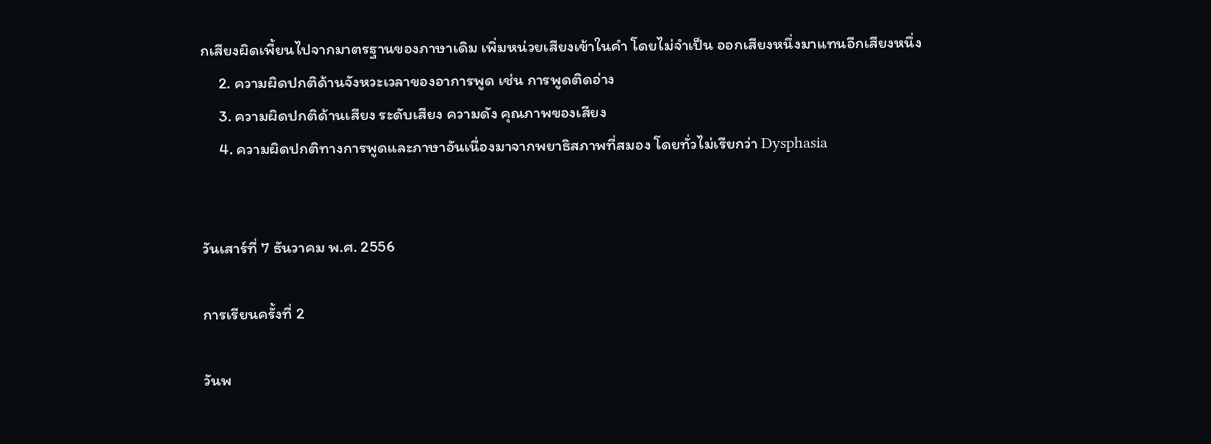กเสียงผิดเพี้ยนไปจากมาตรฐานของภาษาเดิม เพิ่มหน่วยเสียงเข้าในคำ โดยไม่จำเป็น ออกเสียงหนึ่งมาแทนอีกเสียงหนึ่ง
     2. ความผิดปกติด้านจังหวะเวลาของอาการพูด เช่น การพูดติดอ่าง
     3. ความผิดปกติด้านเสียง ระดับเสียง ความดัง คุณภาพของเสียง
     4. ความผิดปกติทางการพูดและภาษาอันเนื่องมาจากพยาธิสภาพที่สมอง โดยทั่วไม่เรียกว่า Dysphasia


วันเสาร์ที่ 7 ธันวาคม พ.ศ. 2556

การเรียนครั้งที่ 2

วันพ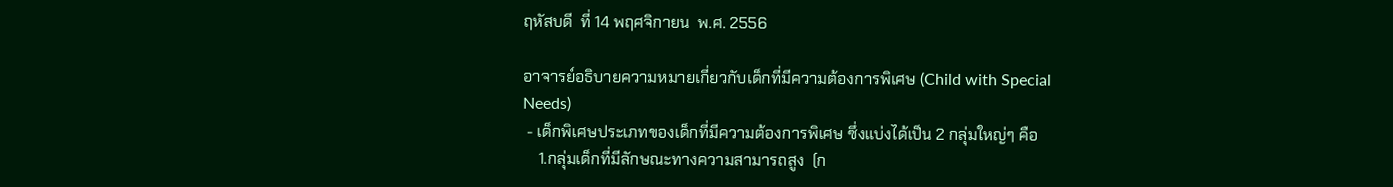ฤหัสบดี  ที่ 14 พฤศจิกายน  พ.ศ. 2556

อาจารย์อธิบายความหมายเกี่ยวกับเด็กที่มีความต้องการพิเศษ (Child with Special Needs)
 - เด็กพิเศษประเภทของเด็กที่มีความต้องการพิเศษ ซึ่งแบ่งได้เป็น 2 กลุ่มใหญ่ๆ คือ
    1.กลุ่มเด็กที่มีลักษณะทางความสามารถสูง  (ก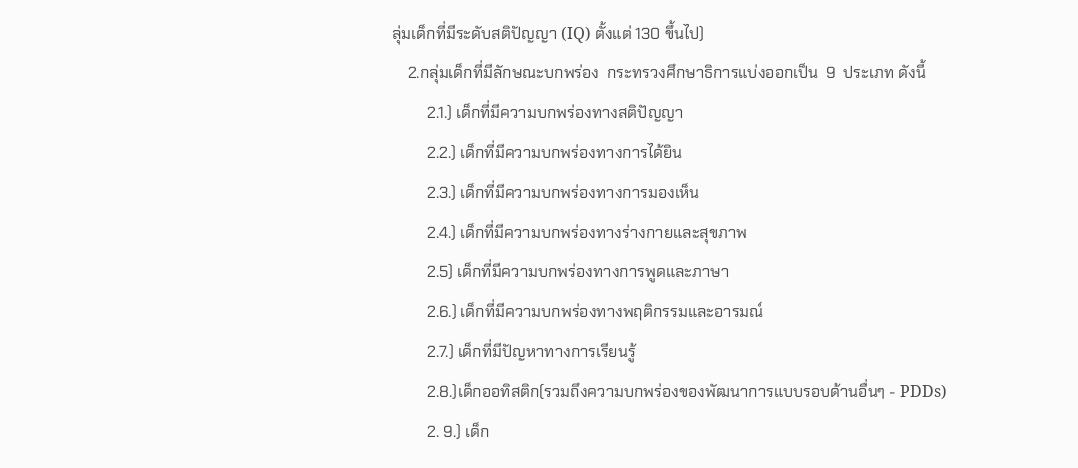ลุ่มเด็กที่มีระดับสติปัญญา (IQ) ตั้งแต่ 130 ขึ้นไป)
    2.กลุ่มเด็กที่มีลักษณะบกพร่อง  กระทรวงศึกษาธิการแบ่งออกเป็น  9  ประเภท ดังนี้
         2.1.) เด็กที่มีความบกพร่องทางสติปัญญา
         2.2.) เด็กที่มีความบกพร่องทางการได้ยิน
         2.3.) เด็กที่มีความบกพร่องทางการมองเห็น
         2.4.) เด็กที่มีความบกพร่องทางร่างกายและสุขภาพ
         2.5) เด็กที่มีความบกพร่องทางการพูดและภาษา
         2.6.) เด็กที่มีความบกพร่องทางพฤติกรรมและอารมณ์
         2.7.) เด็กที่มีปัญหาทางการเรียนรู้
         2.8.)เด็กออทิสติก(รวมถึงความบกพร่องของพัฒนาการแบบรอบด้านอื่นๆ - PDDs)
         2. 9.) เด็ก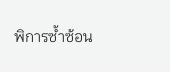พิการซ้ำซ้อน